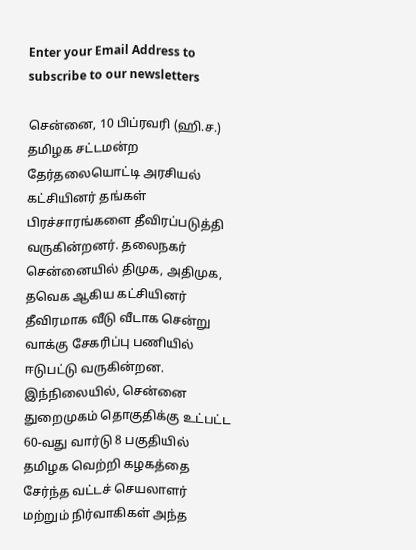Enter your Email Address to subscribe to our newsletters

சென்னை, 10 பிப்ரவரி (ஹி.ச.)
தமிழக சட்டமன்ற தேர்தலையொட்டி அரசியல் கட்சியினர் தங்கள் பிரச்சாரங்களை தீவிரப்படுத்தி வருகின்றனர். தலைநகர் சென்னையில் திமுக, அதிமுக, தவெக ஆகிய கட்சியினர் தீவிரமாக வீடு வீடாக சென்று வாக்கு சேகரிப்பு பணியில் ஈடுபட்டு வருகின்றன.
இந்நிலையில், சென்னை துறைமுகம் தொகுதிக்கு உட்பட்ட 60-வது வார்டு 8 பகுதியில் தமிழக வெற்றி கழகத்தை சேர்ந்த வட்டச் செயலாளர் மற்றும் நிர்வாகிகள் அந்த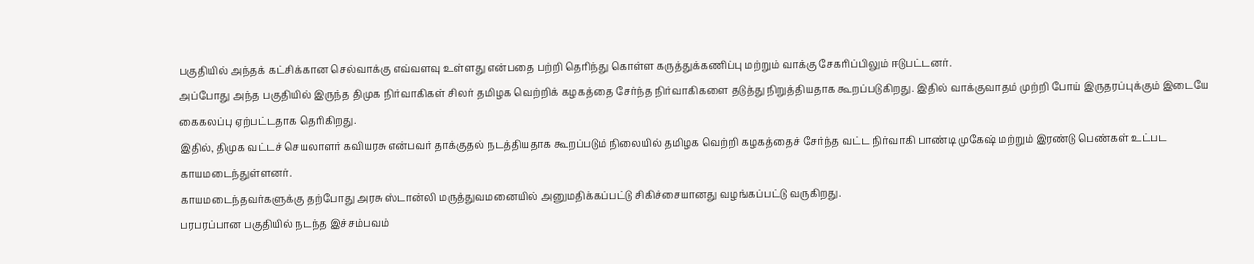பகுதியில் அந்தக் கட்சிக்கான செல்வாக்கு எவ்வளவு உள்ளது என்பதை பற்றி தெரிந்து கொள்ள கருத்துக்கணிப்பு மற்றும் வாக்கு சேகரிப்பிலும் ஈடுபட்டனர்.
அப்போது அந்த பகுதியில் இருந்த திமுக நிர்வாகிகள் சிலர் தமிழக வெற்றிக் கழகத்தை சேர்ந்த நிர்வாகிகளை தடுத்து நிறுத்தியதாக கூறப்படுகிறது. இதில் வாக்குவாதம் முற்றி போய் இருதரப்புக்கும் இடையே கைகலப்பு ஏற்பட்டதாக தெரிகிறது.
இதில், திமுக வட்டச் செயலாளர் கவியரசு என்பவர் தாக்குதல் நடத்தியதாக கூறப்படும் நிலையில் தமிழக வெற்றி கழகத்தைச் சேர்ந்த வட்ட நிர்வாகி பாண்டி முகேஷ் மற்றும் இரண்டு பெண்கள் உட்பட காயமடைந்துள்ளனர்.
காயமடைந்தவர்களுக்கு தற்போது அரசு ஸ்டான்லி மருத்துவமனையில் அனுமதிக்கப்பட்டு சிகிச்சையானது வழங்கப்பட்டு வருகிறது.
பரபரப்பான பகுதியில் நடந்த இச்சம்பவம்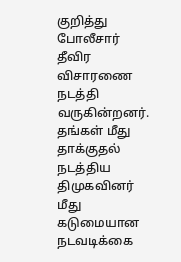குறித்து போலீசார் தீவிர விசாரணை நடத்தி வருகின்றனர்.
தங்கள் மீது தாக்குதல் நடத்திய திமுகவினர் மீது கடுமையான நடவடிக்கை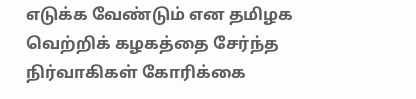எடுக்க வேண்டும் என தமிழக வெற்றிக் கழகத்தை சேர்ந்த நிர்வாகிகள் கோரிக்கை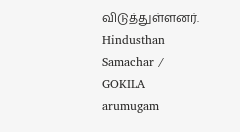விடுத்துள்ளனர்.
Hindusthan Samachar / GOKILA arumugam